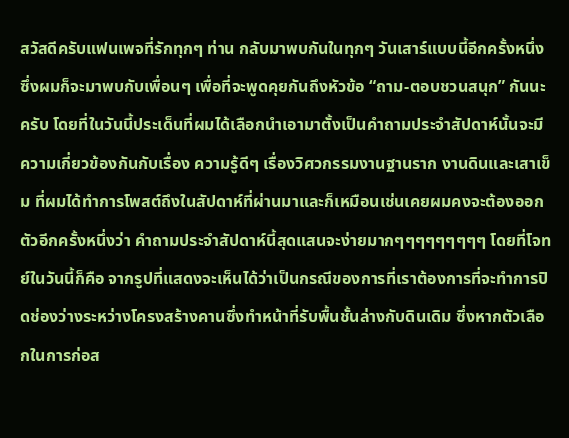สวัสดีครับแฟนเพจที่รักทุกๆ ท่าน กลับมาพบกันในทุกๆ วันเสาร์แบบนี้อีกครั้งหนึ่งซึ่งผมก็จะมาพบกับเพื่อนๆ เพื่อที่จะพูดคุยกันถึงหัวข้อ “ถาม-ตอบชวนสนุก” กันนะครับ โดยที่ในวันนี้ประเด็นที่ผมได้เลือกนำเอามาตั้งเป็นคำถามประจำสัปดาห์นั้นจะมีความเกี่ยวข้องกันกับเรื่อง ความรู้ดีๆ เรื่องวิศวกรรมงานฐานราก งานดินและเสาเข็ม ที่ผมได้ทำการโพสต์ถึงในสัปดาห์ที่ผ่านมาและก็เหมือนเช่นเคยผมคงจะต้องออกตัวอีกครั้งหนึ่งว่า คำถามประจำสัปดาห์นี้สุดแสนจะง่ายมากๆๆๆๆๆๆๆๆๆ โดยที่โจทย์ในวันนี้ก็คือ จากรูปที่แสดงจะเห็นได้ว่าเป็นกรณีของการที่เราต้องการที่จะทำการปิดช่องว่างระหว่างโครงสร้างคานซึ่งทำหน้าที่รับพื้นชั้นล่างกับดินเดิม ซึ่งหากตัวเลือกในการก่อส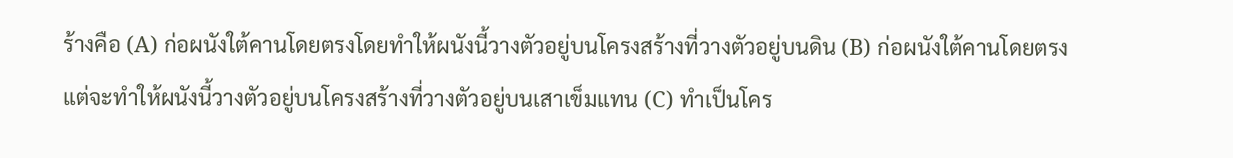ร้างคือ (A) ก่อผนังใต้คานโดยตรงโดยทำให้ผนังนี้วางตัวอยู่บนโครงสร้างที่วางตัวอยู่บนดิน (B) ก่อผนังใต้คานโดยตรงแต่จะทำให้ผนังนี้วางตัวอยู่บนโครงสร้างที่วางตัวอยู่บนเสาเข็มแทน (C) ทำเป็นโคร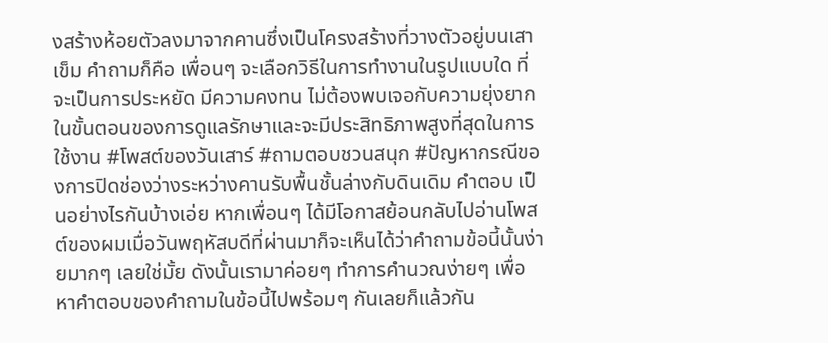งสร้างห้อยตัวลงมาจากคานซึ่งเป็นโครงสร้างที่วางตัวอยู่บนเสาเข็ม คำถามก็คือ เพื่อนๆ จะเลือกวิธีในการทำงานในรูปแบบใด ที่จะเป็นการประหยัด มีความคงทน ไม่ต้องพบเจอกับความยุ่งยากในขั้นตอนของการดูแลรักษาและจะมีประสิทธิภาพสูงที่สุดในการใช้งาน #โพสต์ของวันเสาร์ #ถามตอบชวนสนุก #ปัญหากรณีของการปิดช่องว่างระหว่างคานรับพื้นชั้นล่างกับดินเดิม คำตอบ เป็นอย่างไรกันบ้างเอ่ย หากเพื่อนๆ ได้มีโอกาสย้อนกลับไปอ่านโพสต์ของผมเมื่อวันพฤหัสบดีที่ผ่านมาก็จะเห็นได้ว่าคำถามข้อนี้นั้นง่ายมากๆ เลยใช่มั้ย ดังนั้นเรามาค่อยๆ ทำการคำนวณง่ายๆ เพื่อหาคำตอบของคำถามในข้อนี้ไปพร้อมๆ กันเลยก็แล้วกัน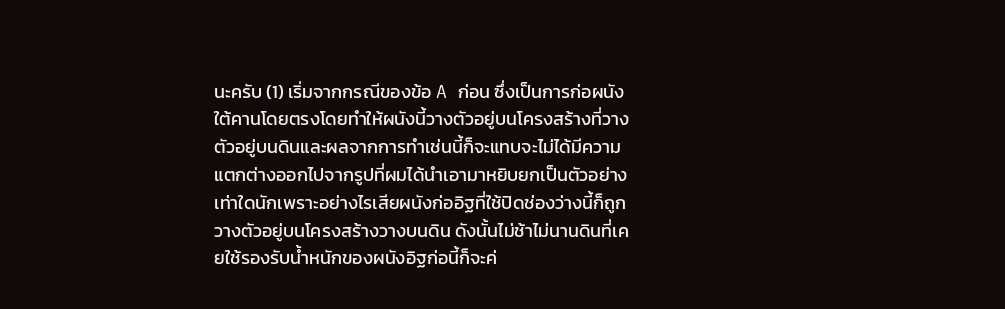นะครับ (1) เริ่มจากกรณีของข้อ A ก่อน ซึ่งเป็นการก่อผนังใต้คานโดยตรงโดยทำให้ผนังนี้วางตัวอยู่บนโครงสร้างที่วางตัวอยู่บนดินและผลจากการทำเช่นนี้ก็จะแทบจะไม่ได้มีความแตกต่างออกไปจากรูปที่ผมได้นำเอามาหยิบยกเป็นตัวอย่างเท่าใดนักเพราะอย่างไรเสียผนังก่ออิฐที่ใช้ปิดช่องว่างนี้ก็ถูกวางตัวอยู่บนโครงสร้างวางบนดิน ดังนั้นไม่ช้าไม่นานดินที่เคยใช้รองรับน้ำหนักของผนังอิฐก่อนี้ก็จะค่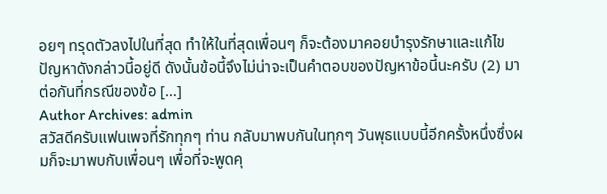อยๆ ทรุดตัวลงไปในที่สุด ทำให้ในที่สุดเพื่อนๆ ก็จะต้องมาคอยบำรุงรักษาและแก้ไขปัญหาดังกล่าวนี้อยู่ดี ดังนั้นข้อนี้จึงไม่น่าจะเป็นคำตอบของปัญหาข้อนี้นะครับ (2) มาต่อกันที่กรณีของข้อ […]
Author Archives: admin
สวัสดีครับแฟนเพจที่รักทุกๆ ท่าน กลับมาพบกันในทุกๆ วันพุธแบบนี้อีกครั้งหนึ่งซึ่งผมก็จะมาพบกับเพื่อนๆ เพื่อที่จะพูดคุ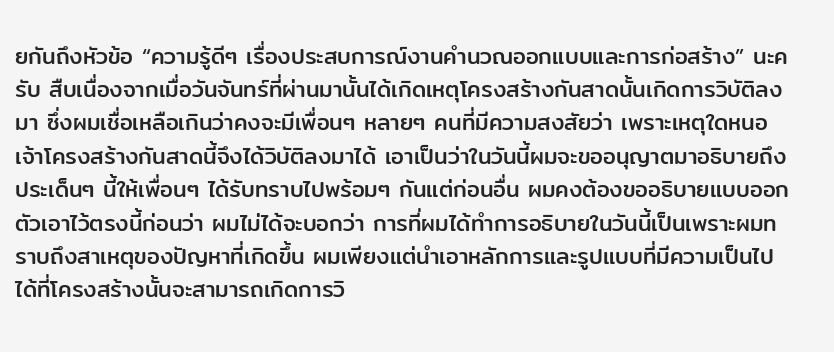ยกันถึงหัวข้อ “ความรู้ดีๆ เรื่องประสบการณ์งานคำนวณออกแบบและการก่อสร้าง” นะครับ สืบเนื่องจากเมื่อวันจันทร์ที่ผ่านมานั้นได้เกิดเหตุโครงสร้างกันสาดนั้นเกิดการวิบัติลงมา ซึ่งผมเชื่อเหลือเกินว่าคงจะมีเพื่อนๆ หลายๆ คนที่มีความสงสัยว่า เพราะเหตุใดหนอเจ้าโครงสร้างกันสาดนี้จึงได้วิบัติลงมาได้ เอาเป็นว่าในวันนี้ผมจะขออนุญาตมาอธิบายถึงประเด็นๆ นี้ให้เพื่อนๆ ได้รับทราบไปพร้อมๆ กันแต่ก่อนอื่น ผมคงต้องขออธิบายแบบออกตัวเอาไว้ตรงนี้ก่อนว่า ผมไม่ได้จะบอกว่า การที่ผมได้ทำการอธิบายในวันนี้เป็นเพราะผมทราบถึงสาเหตุของปัญหาที่เกิดขึ้น ผมเพียงแต่นำเอาหลักการและรูปแบบที่มีความเป็นไปได้ที่โครงสร้างนั้นจะสามารถเกิดการวิ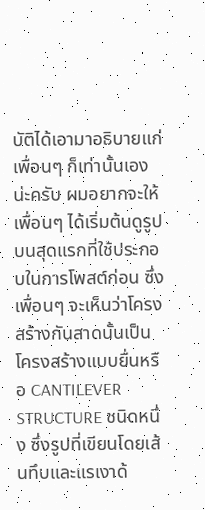บัติได้เอามาอธิบายแก่เพื่อนๆ ก็เท่านั้นเองน่ะครับ ผมอยากจะให้เพื่อนๆ ได้เริ่มต้นดูรูปบนสุดแรกที่ใช้ประกอบในการโพสต์ก่อน ซึ่งเพื่อนๆ จะเห็นว่าโครงสร้างกันสาดนั้นเป็นโครงสร้างแบบยื่นหรือ CANTILEVER STRUCTURE ชนิดหนึ่ง ซึ่งรูปที่เขียนโดยเส้นทึบและแรเงาด้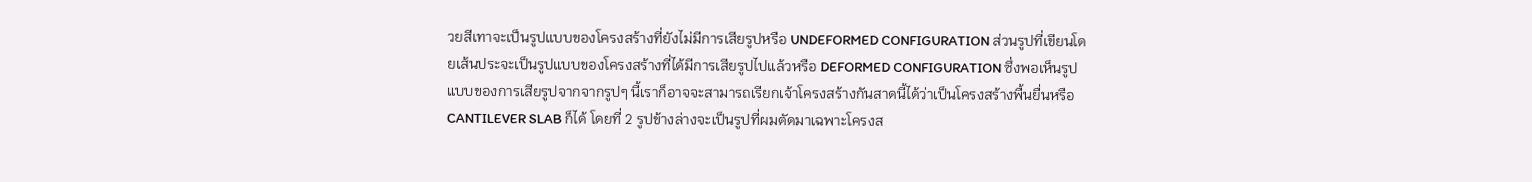วยสีเทาจะเป็นรูปแบบของโครงสร้างที่ยังไม่มีการเสียรูปหรือ UNDEFORMED CONFIGURATION ส่วนรูปที่เขียนโดยเส้นประจะเป็นรูปแบบของโครงสร้างที่ได้มีการเสียรูปไปแล้วหรือ DEFORMED CONFIGURATION ซึ่งพอเห็นรูปแบบของการเสียรูปจากจากรูปๆ นี้เราก็อาจจะสามารถเรียกเจ้าโครงสร้างกันสาดนี้ได้ว่าเป็นโครงสร้างพื้นยื่นหรือ CANTILEVER SLAB ก็ได้ โดยที่ 2 รูปข้างล่างจะเป็นรูปที่ผมตัดมาเฉพาะโครงส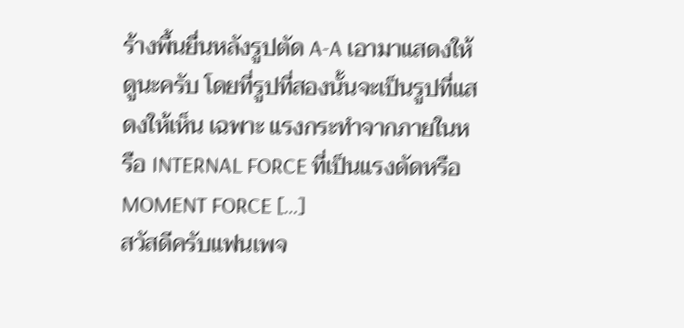ร้างพื้นยื่นหลังรูปตัด A-A เอามาแสดงให้ดูนะครับ โดยที่รูปที่สองนั้นจะเป็นรูปที่แสดงให้เห็น เฉพาะ แรงกระทำจากภายในหรือ INTERNAL FORCE ที่เป็นแรงดัดหรือ MOMENT FORCE […]
สวัสดีครับแฟนเพจ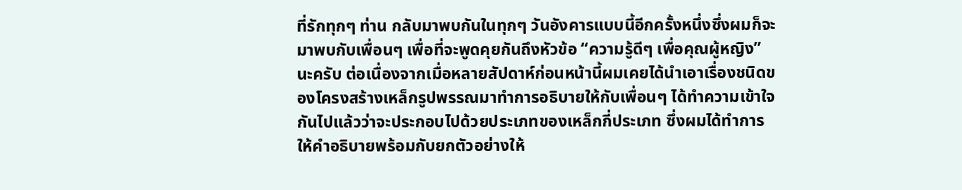ที่รักทุกๆ ท่าน กลับมาพบกันในทุกๆ วันอังคารแบบนี้อีกครั้งหนึ่งซึ่งผมก็จะมาพบกับเพื่อนๆ เพื่อที่จะพูดคุยกันถึงหัวข้อ “ความรู้ดีๆ เพื่อคุณผู้หญิง” นะครับ ต่อเนื่องจากเมื่อหลายสัปดาห์ก่อนหน้านี้ผมเคยได้นำเอาเรื่องชนิดของโครงสร้างเหล็กรูปพรรณมาทำการอธิบายให้กับเพื่อนๆ ได้ทำความเข้าใจกันไปแล้วว่าจะประกอบไปด้วยประเภทของเหล็กกี่ประเภท ซึ่งผมได้ทำการให้คำอธิบายพร้อมกับยกตัวอย่างให้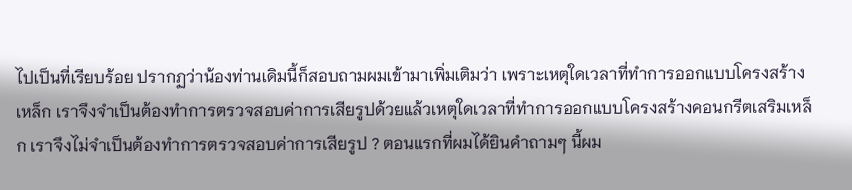ไปเป็นที่เรียบร้อย ปรากฏว่าน้องท่านเดิมนี้ก็สอบถามผมเข้ามาเพิ่มเติมว่า เพราะเหตุใดเวลาที่ทำการออกแบบโครงสร้างเหล็ก เราจึงจำเป็นต้องทำการตรวจสอบค่าการเสียรูปด้วยแล้วเหตุใดเวลาที่ทำการออกแบบโครงสร้างคอนกรีตเสริมเหล็ก เราจึงไม่จำเป็นต้องทำการตรวจสอบค่าการเสียรูป ? ตอนแรกที่ผมได้ยินคำถามๆ นี้ผม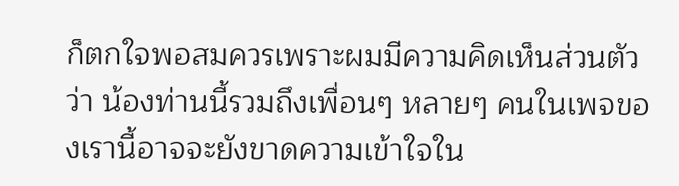ก็ตกใจพอสมควรเพราะผมมีความคิดเห็นส่วนตัวว่า น้องท่านนี้รวมถึงเพื่อนๆ หลายๆ คนในเพจของเรานี้อาจจะยังขาดความเข้าใจใน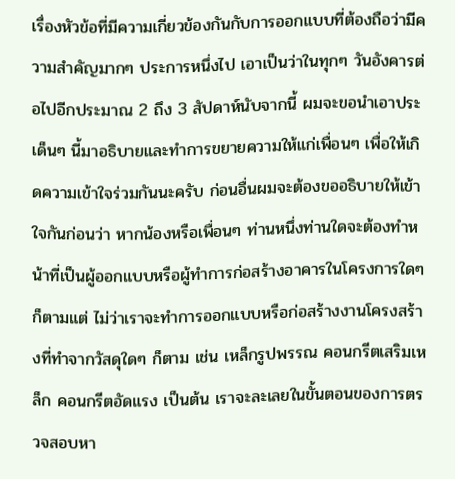เรื่องหัวข้อที่มีความเกี่ยวข้องกันกับการออกแบบที่ต้องถือว่ามีความสำคัญมากๆ ประการหนึ่งไป เอาเป็นว่าในทุกๆ วันอังคารต่อไปอีกประมาณ 2 ถึง 3 สัปดาห์นับจากนี้ ผมจะขอนำเอาประเด็นๆ นี้มาอธิบายและทำการขยายความให้แก่เพื่อนๆ เพื่อให้เกิดความเข้าใจร่วมกันนะครับ ก่อนอื่นผมจะต้องขออธิบายให้เข้าใจกันก่อนว่า หากน้องหรือเพื่อนๆ ท่านหนึ่งท่านใดจะต้องทำหน้าที่เป็นผู้ออกแบบหรือผู้ทำการก่อสร้างอาคารในโครงการใดๆ ก็ตามแต่ ไม่ว่าเราจะทำการออกแบบหรือก่อสร้างงานโครงสร้างที่ทำจากวัสดุใดๆ ก็ตาม เช่น เหล็กรูปพรรณ คอนกรีตเสริมเหล็ก คอนกรีตอัดแรง เป็นต้น เราจะละเลยในขั้นตอนของการตรวจสอบหา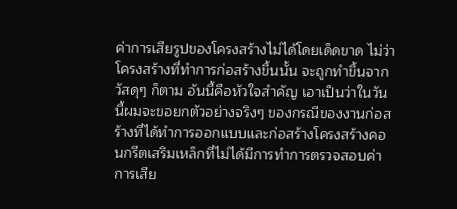ค่าการเสียรูปของโครงสร้างไม่ได้โดยเด็ดขาด ไม่ว่าโครงสร้างที่ทำการก่อสร้างขึ้นนั้น จะถูกทำขึ้นจากวัสดุๆ ก็ตาม อันนี้คือหัวใจสำคัญ เอาเป็นว่าในวันนี้ผมจะขอยกตัวอย่างจริงๆ ของกรณีของงานก่อสร้างที่ได้ทำการออกแบบและก่อสร้างโครงสร้างคอนกรีตเสริมเหล็กที่ไม่ได้มีการทำการตรวจสอบค่าการเสีย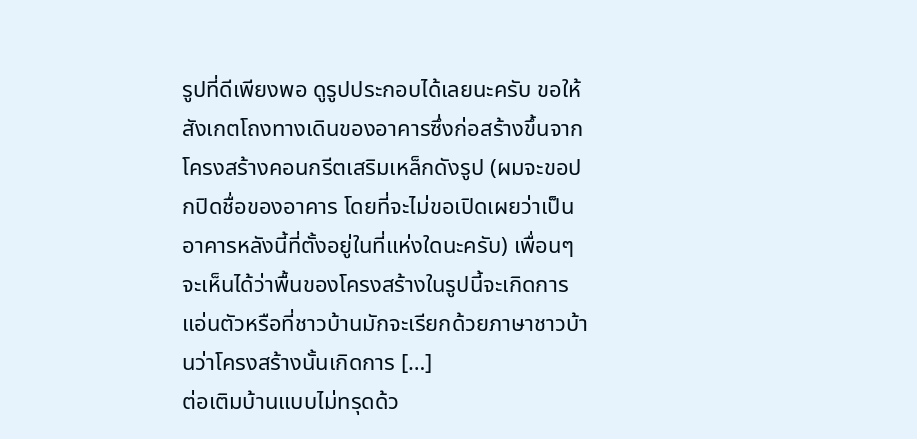รูปที่ดีเพียงพอ ดูรูปประกอบได้เลยนะครับ ขอให้สังเกตโถงทางเดินของอาคารซึ่งก่อสร้างขึ้นจากโครงสร้างคอนกรีตเสริมเหล็กดังรูป (ผมจะขอปกปิดชื่อของอาคาร โดยที่จะไม่ขอเปิดเผยว่าเป็นอาคารหลังนี้ที่ตั้งอยู่ในที่แห่งใดนะครับ) เพื่อนๆ จะเห็นได้ว่าพื้นของโครงสร้างในรูปนี้จะเกิดการแอ่นตัวหรือที่ชาวบ้านมักจะเรียกด้วยภาษาชาวบ้านว่าโครงสร้างนั้นเกิดการ […]
ต่อเติมบ้านแบบไม่ทรุดด้ว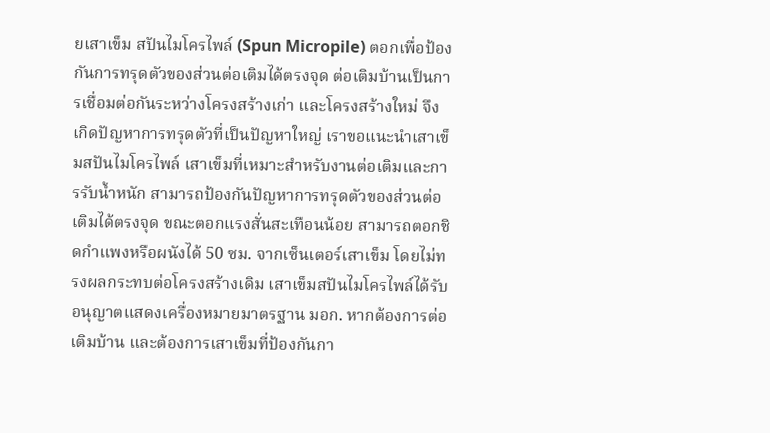ยเสาเข็ม สปันไมโครไพล์ (Spun Micropile) ตอกเพื่อป้องกันการทรุดตัวของส่วนต่อเติมได้ตรงจุด ต่อเติมบ้านเป็นการเชื่อมต่อกันระหว่างโครงสร้างเก่า และโครงสร้างใหม่ จึงเกิดปัญหาการทรุดตัวที่เป็นปัญหาใหญ่ เราขอแนะนำเสาเข็มสปันไมโครไพล์ เสาเข็มที่เหมาะสำหรับงานต่อเติมและการรับน้ำหนัก สามารถป้องกันปัญหาการทรุดตัวของส่วนต่อเติมได้ตรงจุด ขณะตอกแรงสั่นสะเทือนน้อย สามารถตอกชิดกำแพงหรือผนังได้ 50 ซม. จากเซ็นเตอร์เสาเข็ม โดยไม่ทรงผลกระทบต่อโครงสร้างเดิม เสาเข็มสปันไมโครไพล์ได้รับอนุญาตแสดงเครื่องหมายมาตรฐาน มอก. หากต้องการต่อเติมบ้าน และต้องการเสาเข็มที่ป้องกันกา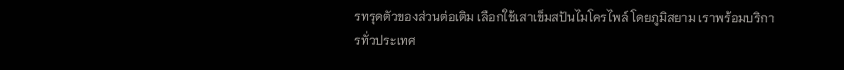รทรุดตัวของส่วนต่อเติม เลือกใช้เสาเข็มสปันไมโครไพล์ โดยภูมิสยาม เราพร้อมบริการทั่วประเทศ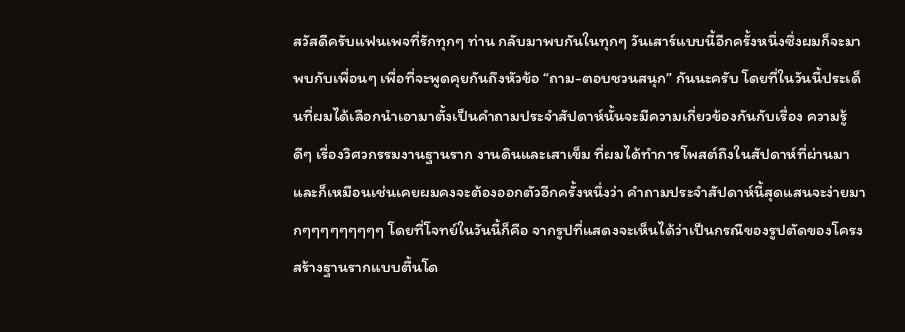สวัสดีครับแฟนเพจที่รักทุกๆ ท่าน กลับมาพบกันในทุกๆ วันเสาร์แบบนี้อีกครั้งหนึ่งซึ่งผมก็จะมาพบกับเพื่อนๆ เพื่อที่จะพูดคุยกันถึงหัวข้อ “ถาม-ตอบชวนสนุก” กันนะครับ โดยที่ในวันนี้ประเด็นที่ผมได้เลือกนำเอามาตั้งเป็นคำถามประจำสัปดาห์นั้นจะมีความเกี่ยวข้องกันกับเรื่อง ความรู้ดีๆ เรื่องวิศวกรรมงานฐานราก งานดินและเสาเข็ม ที่ผมได้ทำการโพสต์ถึงในสัปดาห์ที่ผ่านมาและก็เหมือนเช่นเคยผมคงจะต้องออกตัวอีกครั้งหนึ่งว่า คำถามประจำสัปดาห์นี้สุดแสนจะง่ายมากๆๆๆๆๆๆๆๆๆ โดยที่โจทย์ในวันนี้ก็คือ จากรูปที่แสดงจะเห็นได้ว่าเป็นกรณีของรูปตัดของโครงสร้างฐานรากแบบตื้นโด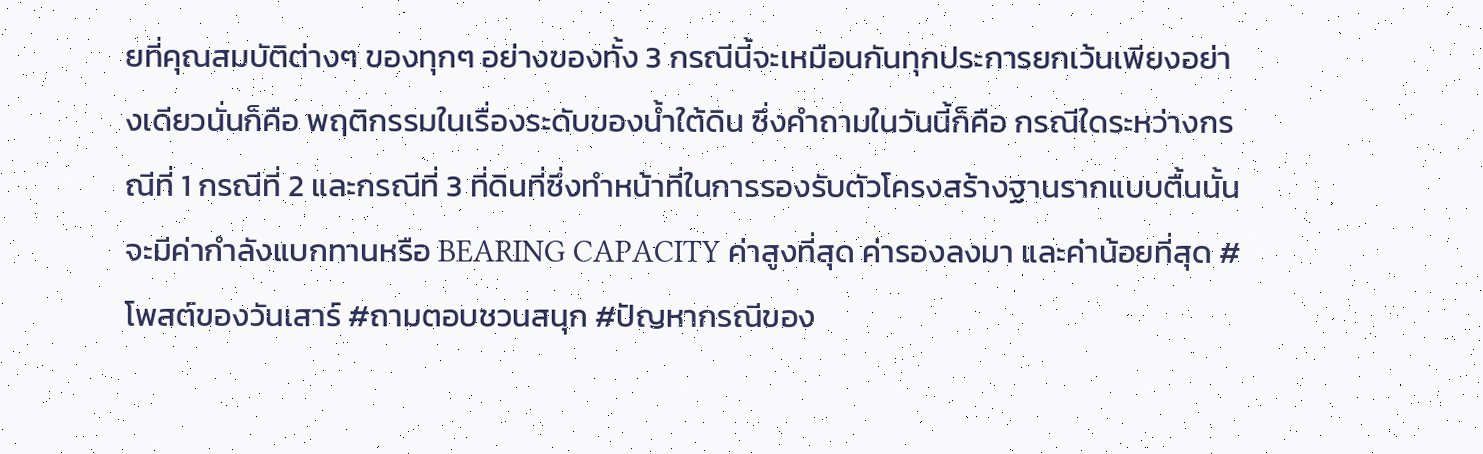ยที่คุณสมบัติต่างๆ ของทุกๆ อย่างของทั้ง 3 กรณีนี้จะเหมือนกันทุกประการยกเว้นเพียงอย่างเดียวนั่นก็คือ พฤติกรรมในเรื่องระดับของน้ำใต้ดิน ซึ่งคำถามในวันนี้ก็คือ กรณีใดระหว่างกรณีที่ 1 กรณีที่ 2 และกรณีที่ 3 ที่ดินที่ซึ่งทำหน้าที่ในการรองรับตัวโครงสร้างฐานรากแบบตื้นนั้นจะมีค่ากำลังแบกทานหรือ BEARING CAPACITY ค่าสูงที่สุด ค่ารองลงมา และค่าน้อยที่สุด #โพสต์ของวันเสาร์ #ถามตอบชวนสนุก #ปัญหากรณีของ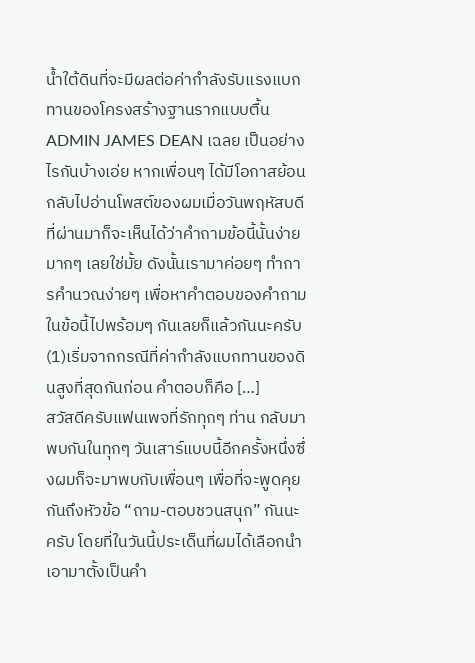น้ำใต้ดินที่จะมีผลต่อค่ากำลังรับแรงแบกทานของโครงสร้างฐานรากแบบตื้น ADMIN JAMES DEAN เฉลย เป็นอย่างไรกันบ้างเอ่ย หากเพื่อนๆ ได้มีโอกาสย้อนกลับไปอ่านโพสต์ของผมเมื่อวันพฤหัสบดีที่ผ่านมาก็จะเห็นได้ว่าคำถามข้อนี้นั้นง่ายมากๆ เลยใช่มั้ย ดังนั้นเรามาค่อยๆ ทำการคำนวณง่ายๆ เพื่อหาคำตอบของคำถามในข้อนี้ไปพร้อมๆ กันเลยก็แล้วกันนะครับ (1)เริ่มจากกรณีที่ค่ากำลังแบกทานของดินสูงที่สุดกันก่อน คำตอบก็คือ […]
สวัสดีครับแฟนเพจที่รักทุกๆ ท่าน กลับมาพบกันในทุกๆ วันเสาร์แบบนี้อีกครั้งหนึ่งซึ่งผมก็จะมาพบกับเพื่อนๆ เพื่อที่จะพูดคุยกันถึงหัวข้อ “ถาม-ตอบชวนสนุก” กันนะครับ โดยที่ในวันนี้ประเด็นที่ผมได้เลือกนำเอามาตั้งเป็นคำ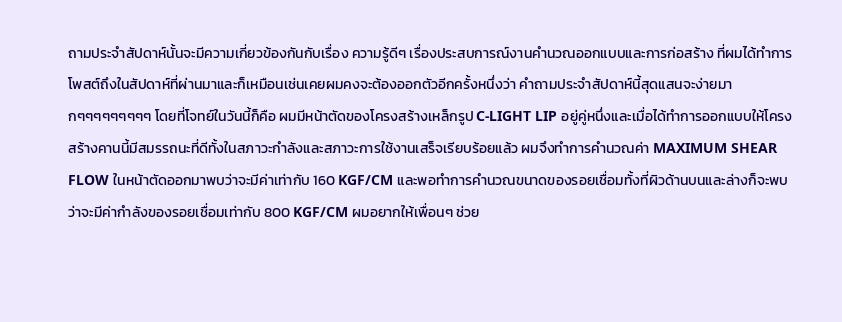ถามประจำสัปดาห์นั้นจะมีความเกี่ยวข้องกันกับเรื่อง ความรู้ดีๆ เรื่องประสบการณ์งานคำนวณออกแบบและการก่อสร้าง ที่ผมได้ทำการโพสต์ถึงในสัปดาห์ที่ผ่านมาและก็เหมือนเช่นเคยผมคงจะต้องออกตัวอีกครั้งหนึ่งว่า คำถามประจำสัปดาห์นี้สุดแสนจะง่ายมากๆๆๆๆๆๆๆๆๆ โดยที่โจทย์ในวันนี้ก็คือ ผมมีหน้าตัดของโครงสร้างเหล็กรูป C-LIGHT LIP อยู่คู่หนึ่งและเมื่อได้ทำการออกแบบให้โครงสร้างคานนี้มีสมรรถนะที่ดีทั้งในสภาวะกำลังและสภาวะการใช้งานเสร็จเรียบร้อยแล้ว ผมจึงทำการคำนวณค่า MAXIMUM SHEAR FLOW ในหน้าตัดออกมาพบว่าจะมีค่าเท่ากับ 160 KGF/CM และพอทำการคำนวณขนาดของรอยเชื่อมทั้งที่ผิวด้านบนและล่างก็จะพบว่าจะมีค่ากำลังของรอยเชื่อมเท่ากับ 800 KGF/CM ผมอยากให้เพื่อนๆ ช่วย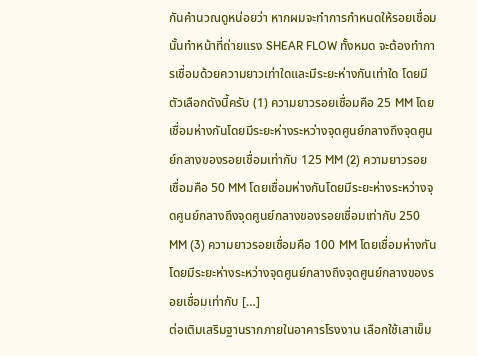กันคำนวณดูหน่อยว่า หากผมจะทำการกำหนดให้รอยเชื่อมนั้นทำหน้าที่ถ่ายแรง SHEAR FLOW ทั้งหมด จะต้องทำการเชื่อมด้วยความยาวเท่าใดและมีระยะห่างกันเท่าใด โดยมีตัวเลือกดังนี้ครับ (1) ความยาวรอยเชื่อมคือ 25 MM โดยเชื่อมห่างกันโดยมีระยะห่างระหว่างจุดศูนย์กลางถึงจุดศูนย์กลางของรอยเชื่อมเท่ากับ 125 MM (2) ความยาวรอยเชื่อมคือ 50 MM โดยเชื่อมห่างกันโดยมีระยะห่างระหว่างจุดศูนย์กลางถึงจุดศูนย์กลางของรอยเชื่อมเท่ากับ 250 MM (3) ความยาวรอยเชื่อมคือ 100 MM โดยเชื่อมห่างกันโดยมีระยะห่างระหว่างจุดศูนย์กลางถึงจุดศูนย์กลางของรอยเชื่อมเท่ากับ […]
ต่อเติมเสริมฐานรากภายในอาคารโรงงาน เลือกใช้เสาเข็ม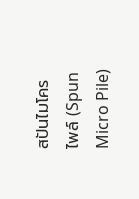สปันไมโครไพล์ (Spun Micro Pile)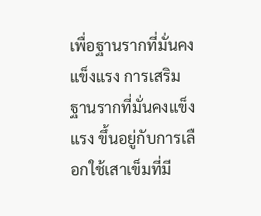เพื่อฐานรากที่มั่นคงแข็งแรง การเสริมฐานรากที่มั่นคงแข็งแรง ขึ้นอยู่กับการเลือกใช้เสาเข็มที่มี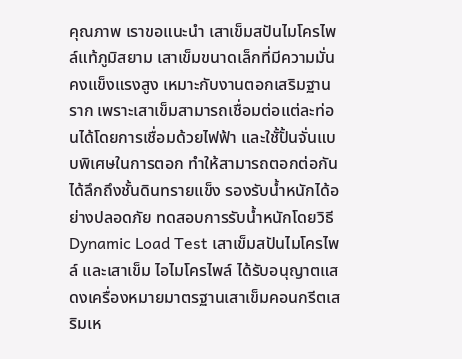คุณภาพ เราขอแนะนำ เสาเข็มสปันไมโครไพล์แท้ภูมิสยาม เสาเข็มขนาดเล็กที่มีความมั่นคงแข็งแรงสูง เหมาะกับงานตอกเสริมฐานราก เพราะเสาเข็มสามารถเชื่อมต่อแต่ละท่อนได้โดยการเชื่อมด้วยไฟฟ้า และใชั้ปั้นจั่นแบบพิเศษในการตอก ทำให้สามารถตอกต่อกันได้ลึกถึงชั้นดินทรายแข็ง รองรับน้ำหนักได้อย่างปลอดภัย ทดสอบการรับน้ำหนักโดยวิธี Dynamic Load Test เสาเข็มสปันไมโครไพล์ และเสาเข็ม ไอไมโครไพล์ ได้รับอนุญาตแสดงเครื่องหมายมาตรฐานเสาเข็มคอนกรีตเสริมเห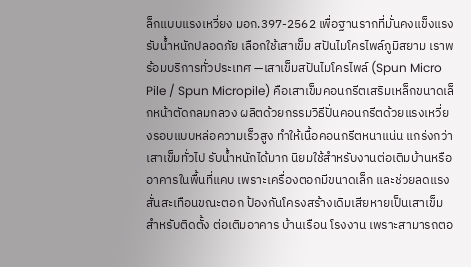ล็กแบบแรงเหวี่ยง มอก.397-2562 เพื่อฐานรากที่มั่นคงแข็งแรง รับน้ำหนักปลอดภัย เลือกใช้เสาเข็ม สปันไมโครไพล์ภูมิสยาม เราพร้อมบริการทั่วประเทศ —เสาเข็มสปันไมโครไพล์ (Spun Micro Pile / Spun Micropile) คือเสาเข็มคอนกรีตเสริมเหล็กขนาดเล็กหน้าตัดกลมกลวง ผลิตด้วยกรรมวิธีปั่นคอนกรีตด้วยแรงเหวี่ยงรอบแบบหล่อความเร็วสูง ทำให้เนื้อคอนกรีตหนาแน่น แกร่งกว่าเสาเข็มทั่วไป รับน้ำหนักได้มาก นิยมใช้สำหรับงานต่อเติมบ้านหรืออาคารในพื้นที่แคบ เพราะเครื่องตอกมีขนาดเล็ก และช่วยลดแรงสั่นสะเทือนขณะตอก ป้องกันโครงสร้างเดิมเสียหายเป็นเสาเข็มสำหรับติดตั้ง ต่อเติมอาคาร บ้านเรือน โรงงาน เพราะสามารถตอ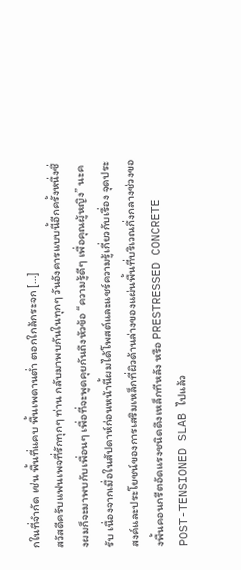กในที่จำกัด เช่น พื้นที่แคบ พื้นเพดานต่ำ ตอกใกล้กระจก […]
สวัสดีครับแฟนเพจที่รักทุกๆ ท่าน กลับมาพบกันในทุกๆ วันอังคารแบบนี้อีกครั้งหนึ่งซึ่งผมก็จะมาพบกับเพื่อนๆ เพื่อที่จะพูดคุยกันถึงหัวข้อ “ความรู้ดีๆ เพื่อคุณผู้หญิง” นะครับ เนื่องจากเมื่อในสัปดาห์ก่อนหน้านี้ผมได้โพสต์และแชร์ความรู้เกี่ยวกับเรื่อง จุดประสงค์และประโยชน์ของการเสริมเหล็กที่ผิวด้านล่างของแผ่นพื้นที่บริเวณกึ่งกลางช่วงของพื้นคอนกรีตอัดแรงชนิดดึงเหล็กทีหลัง หรือ PRESTRESSED CONCRETE POST-TENSIONED SLAB ไปแล้ว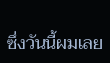ซึ่งวันนี้ผมเลย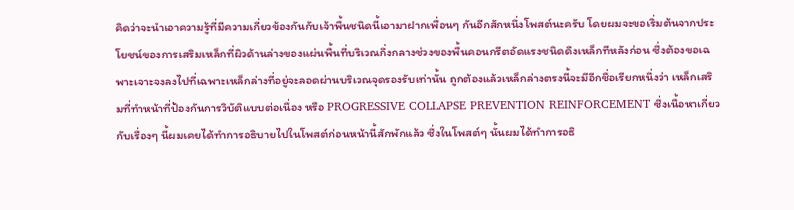คิดว่าจะนำเอาความรู้ที่มีความเกี่ยวข้องกันกับเจ้าพื้นชนิดนี้เอามาฝากเพื่อนๆ กันอีกสักหนึ่งโพสต์นะครับ โดยผมจะขอเริ่มต้นจากประโยชน์ของการเสริมเหล็กที่ผิวด้านล่างของแผ่นพื้นที่บริเวณกึ่งกลางช่วงของพื้นคอนกรีตอัดแรงชนิดดึงเหล็กทีหลังก่อน ซึ่งต้องขอเฉพาะเจาะจงลงไปที่เฉพาะเหล็กล่างที่อยู่จะลอดผ่านบริเวณจุดรองรับเท่านั้น ถูกต้องแล้วเหล็กล่างตรงนี้จะมีอีกชื่อเรียกหนึ่งว่า เหล็กเสริมที่ทำหน้าที่ป้องกันการวิบัติแบบต่อเนื่อง หรือ PROGRESSIVE COLLAPSE PREVENTION REINFORCEMENT ซึ่งเนื้อหาเกี่ยวกับเรื่องๆ นี้ผมเคยได้ทำการอธิบายไปในโพสต์ก่อนหน้านี้สักพักแล้ว ซึ่งในโพสต์ๆ นั้นผมได้ทำการอธิ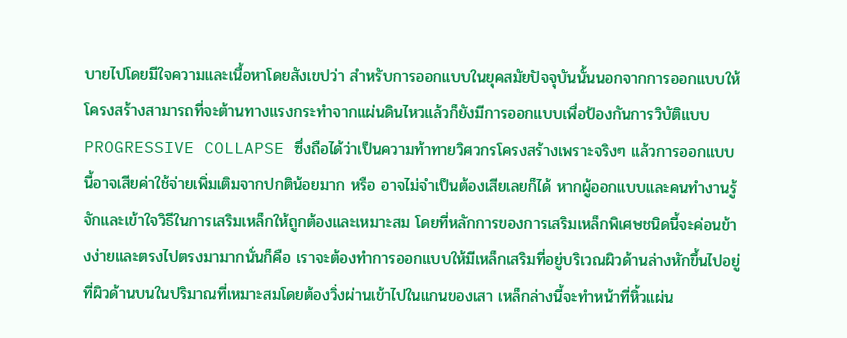บายไปโดยมีใจความและเนื้อหาโดยสังเขปว่า สำหรับการออกแบบในยุคสมัยปัจจุบันนั้นนอกจากการออกแบบให้โครงสร้างสามารถที่จะต้านทางแรงกระทำจากแผ่นดินไหวแล้วก็ยังมีการออกแบบเพื่อป้องกันการวิบัติแบบ PROGRESSIVE COLLAPSE ซึ่งถือได้ว่าเป็นความท้าทายวิศวกรโครงสร้างเพราะจริงๆ แล้วการออกแบบนี้อาจเสียค่าใช้จ่ายเพิ่มเติมจากปกติน้อยมาก หรือ อาจไม่จำเป็นต้องเสียเลยก็ได้ หากผู้ออกแบบและคนทำงานรู้จักและเข้าใจวิธีในการเสริมเหล็กให้ถูกต้องและเหมาะสม โดยที่หลักการของการเสริมเหล็กพิเศษชนิดนี้จะค่อนข้างง่ายและตรงไปตรงมามากนั่นก็คือ เราจะต้องทำการออกแบบให้มีเหล็กเสริมที่อยู่บริเวณผิวด้านล่างหักขึ้นไปอยู่ที่ผิวด้านบนในปริมาณที่เหมาะสมโดยต้องวิ่งผ่านเข้าไปในแกนของเสา เหล็กล่างนี้จะทำหน้าที่หิ้วแผ่น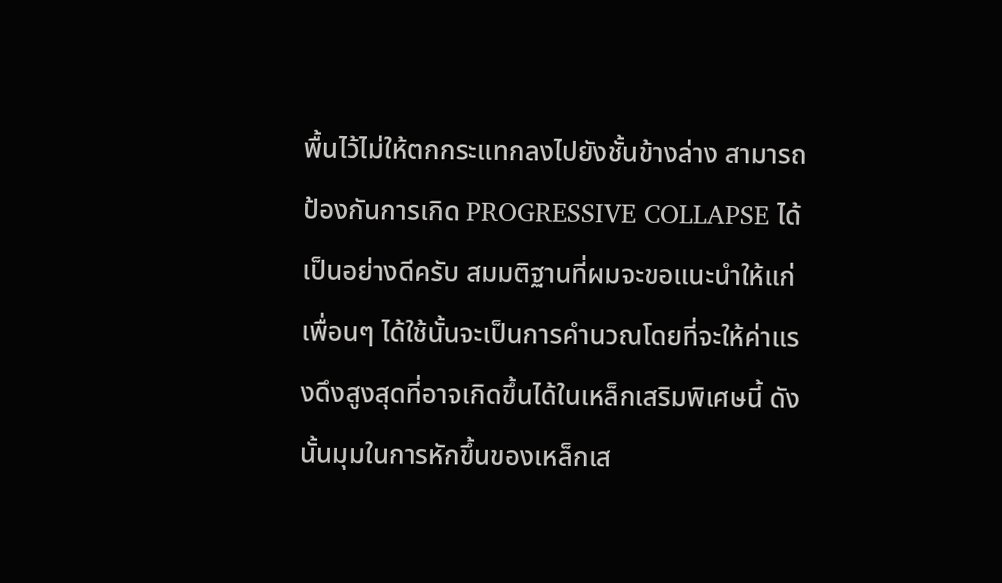พื้นไว้ไม่ให้ตกกระแทกลงไปยังชั้นข้างล่าง สามารถป้องกันการเกิด PROGRESSIVE COLLAPSE ได้เป็นอย่างดีครับ สมมติฐานที่ผมจะขอแนะนำให้แก่เพื่อนๆ ได้ใช้นั้นจะเป็นการคำนวณโดยที่จะให้ค่าแรงดึงสูงสุดที่อาจเกิดขึ้นได้ในเหล็กเสริมพิเศษนี้ ดังนั้นมุมในการหักขึ้นของเหล็กเส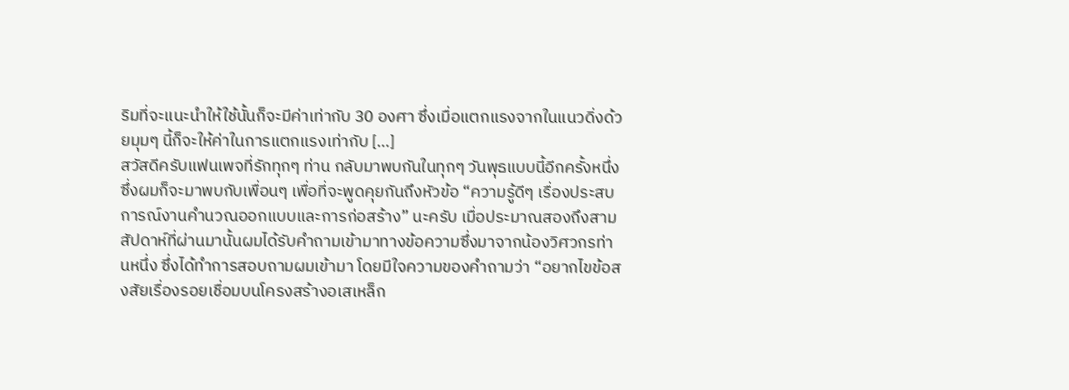ริมที่จะแนะนำให้ใช้นั้นก็จะมีค่าเท่ากับ 30 องศา ซึ่งเมื่อแตกแรงจากในแนวดิ่งด้วยมุมๆ นี้ก็จะให้ค่าในการแตกแรงเท่ากับ […]
สวัสดีครับแฟนเพจที่รักทุกๆ ท่าน กลับมาพบกันในทุกๆ วันพุธแบบนี้อีกครั้งหนึ่งซึ่งผมก็จะมาพบกับเพื่อนๆ เพื่อที่จะพูดคุยกันถึงหัวข้อ “ความรู้ดีๆ เรื่องประสบการณ์งานคำนวณออกแบบและการก่อสร้าง” นะครับ เมื่อประมาณสองถึงสามสัปดาห์ที่ผ่านมานั้นผมได้รับคำถามเข้ามาทางข้อความซึ่งมาจากน้องวิศวกรท่านหนึ่ง ซึ่งได้ทำการสอบถามผมเข้ามา โดยมีใจความของคำถามว่า “อยากไขข้อสงสัยเรื่องรอยเชื่อมบนโครงสร้างอเสเหล็ก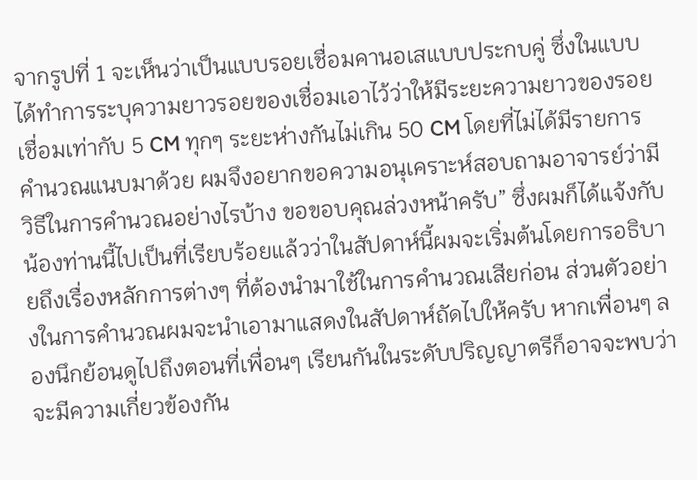จากรูปที่ 1 จะเห็นว่าเป็นแบบรอยเชื่อมคานอเสแบบประกบคู่ ซึ่งในแบบได้ทำการระบุความยาวรอยของเชื่อมเอาไว้ว่าให้มีระยะความยาวของรอยเชื่อมเท่ากับ 5 CM ทุกๆ ระยะห่างกันไม่เกิน 50 CM โดยที่ไม่ได้มีรายการคำนวณแนบมาด้วย ผมจึงอยากขอความอนุเคราะห์สอบถามอาจารย์ว่ามีวิธีในการคำนวณอย่างไรบ้าง ขอขอบคุณล่วงหน้าครับ” ซึ่งผมก็ได้แจ้งกับน้องท่านนี้ไปเป็นที่เรียบร้อยแล้วว่าในสัปดาห์นี้ผมจะเริ่มต้นโดยการอธิบายถึงเรื่องหลักการต่างๆ ที่ต้องนำมาใช้ในการคำนวณเสียก่อน ส่วนตัวอย่างในการคำนวณผมจะนำเอามาแสดงในสัปดาห์ถัดไปให้ครับ หากเพื่อนๆ ลองนึกย้อนดูไปถึงตอนที่เพื่อนๆ เรียนกันในระดับปริญญาตรีก็อาจจะพบว่า จะมีความเกี่ยวข้องกัน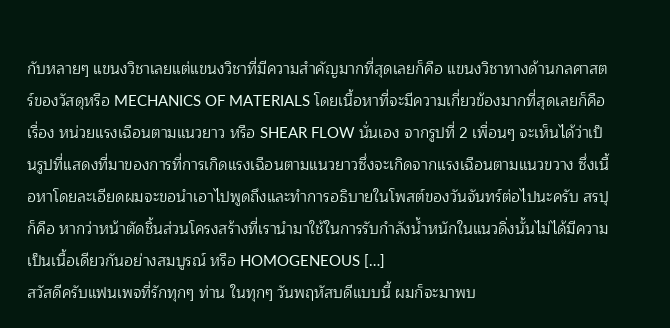กับหลายๆ แขนงวิชาเลยแต่แขนงวิชาที่มีความสำคัญมากที่สุดเลยก็คือ แขนงวิชาทางด้านกลศาสตร์ของวัสดุหรือ MECHANICS OF MATERIALS โดยเนื้อหาที่จะมีความเกี่ยวข้องมากที่สุดเลยก็คือเรื่อง หน่วยแรงเฉือนตามแนวยาว หรือ SHEAR FLOW นั่นเอง จากรูปที่ 2 เพื่อนๆ จะเห็นได้ว่าเป็นรูปที่แสดงที่มาของการที่การเกิดแรงเฉือนตามแนวยาวซึ่งจะเกิดจากแรงเฉือนตามแนวขวาง ซึ่งเนื้อหาโดยละเอียดผมจะขอนำเอาไปพูดถึงและทำการอธิบายในโพสต์ของวันจันทร์ต่อไปนะครับ สรปุก็คือ หากว่าหน้าตัดชิ้นส่วนโครงสร้างที่เรานำมาใช้ในการรับกำลังน้ำหนักในแนวดิ่งนั้นไม่ได้มีความเป็นเนื้อเดียวกันอย่างสมบูรณ์ หรือ HOMOGENEOUS […]
สวัสดีครับแฟนเพจที่รักทุกๆ ท่าน ในทุกๆ วันพฤหัสบดีแบบนี้ ผมก็จะมาพบ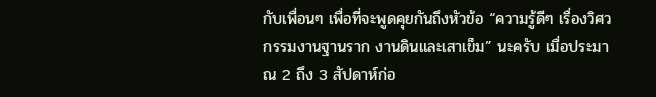กับเพื่อนๆ เพื่อที่จะพูดคุยกันถึงหัวข้อ “ความรู้ดีๆ เรื่องวิศวกรรมงานฐานราก งานดินและเสาเข็ม” นะครับ เมื่อประมาณ 2 ถึง 3 สัปดาห์ก่อ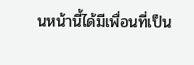นหน้านี้ได้มีเพื่อนที่เป็น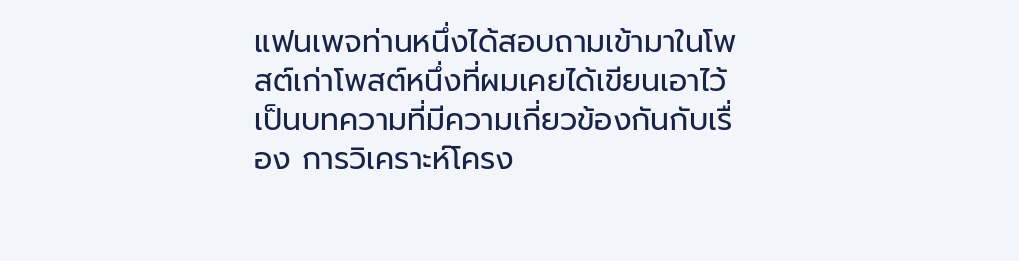แฟนเพจท่านหนึ่งได้สอบถามเข้ามาในโพสต์เก่าโพสต์หนึ่งที่ผมเคยได้เขียนเอาไว้เป็นบทความที่มีความเกี่ยวข้องกันกับเรื่อง การวิเคราะห์โครง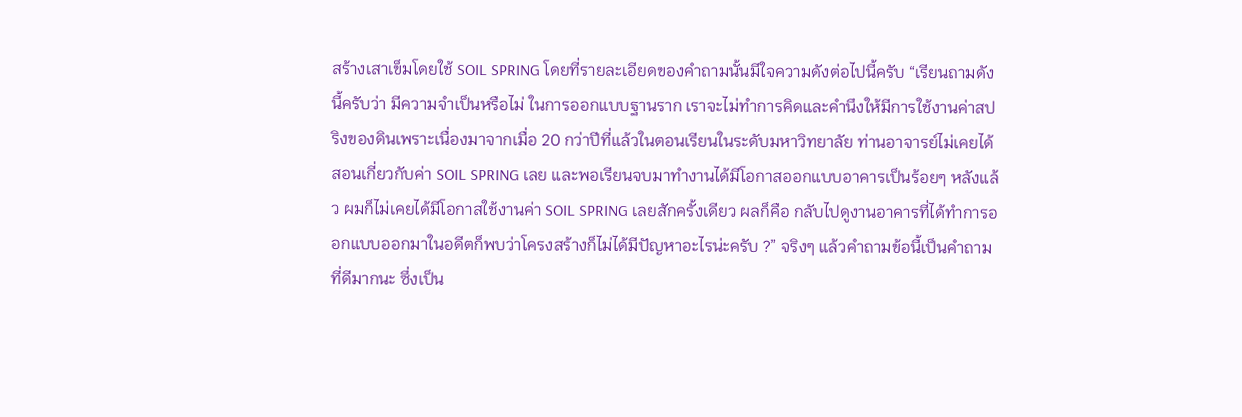สร้างเสาเข็มโดยใช้ SOIL SPRING โดยที่รายละเอียดของคำถามนั้นมีใจความดังต่อไปนี้ครับ “เรียนถามดังนี้ครับว่า มีความจำเป็นหรือไม่ ในการออกแบบฐานราก เราจะไม่ทำการคิดและคำนึงให้มีการใช้งานค่าสปริงของดินเพราะเนื่องมาจากเมื่อ 20 กว่าปีที่แล้วในตอนเรียนในระดับมหาวิทยาลัย ท่านอาจารย์ไม่เคยได้สอนเกี่ยวกับค่า SOIL SPRING เลย และพอเรียนจบมาทำงานได้มีโอกาสออกแบบอาคารเป็นร้อยๆ หลังแล้ว ผมก็ไม่เคยได้มีโอกาสใช้งานค่า SOIL SPRING เลยสักครั้งเดียว ผลก็คือ กลับไปดูงานอาคารที่ได้ทำการออกแบบออกมาในอดีตก็พบว่าโครงสร้างก็ไม่ได้มีปัญหาอะไรน่ะครับ ?” จริงๆ แล้วคำถามข้อนี้เป็นคำถามที่ดีมากนะ ซึ่งเป็น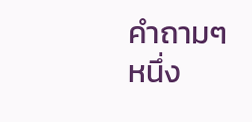คำถามๆ หนึ่ง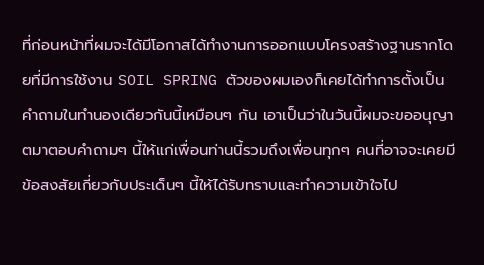ที่ก่อนหน้าที่ผมจะได้มีโอกาสได้ทำงานการออกแบบโครงสร้างฐานรากโดยที่มีการใช้งาน SOIL SPRING ตัวของผมเองก็เคยได้ทำการตั้งเป็นคำถามในทำนองเดียวกันนี้เหมือนๆ กัน เอาเป็นว่าในวันนี้ผมจะขออนุญาตมาตอบคำถามๆ นี้ให้แก่เพื่อนท่านนี้รวมถึงเพื่อนทุกๆ คนที่อาจจะเคยมีข้อสงสัยเกี่ยวกับประเด็นๆ นี้ให้ได้รับทราบและทำความเข้าใจไป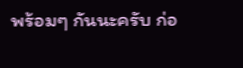พร้อมๆ กันนะครับ ก่อ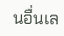นอื่นเล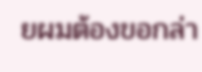ยผมต้องขอกล่า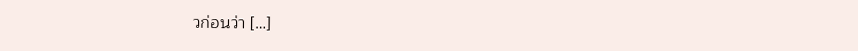วก่อนว่า […]